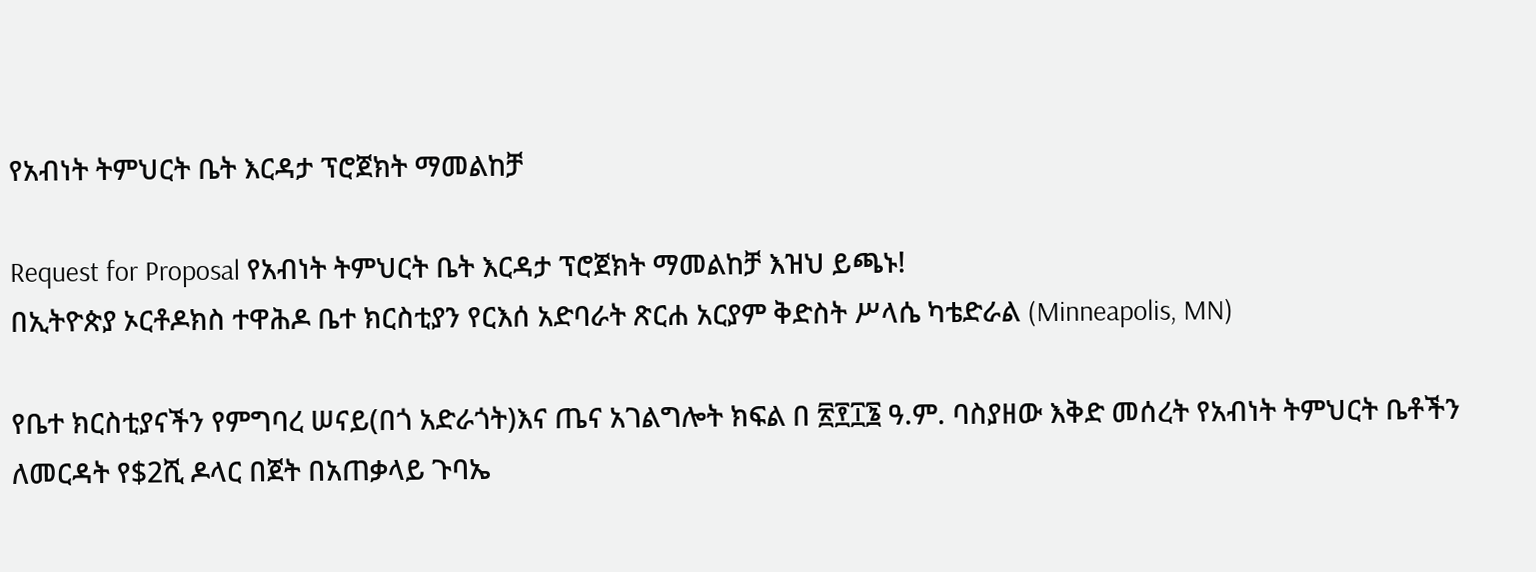የአብነት ትምህርት ቤት እርዳታ ፕሮጀክት ማመልከቻ

Request for Proposal የአብነት ትምህርት ቤት እርዳታ ፕሮጀክት ማመልከቻ እዝህ ይጫኑ!
በኢትዮጵያ ኦርቶዶክስ ተዋሕዶ ቤተ ክርስቲያን የርእሰ አድባራት ጽርሐ አርያም ቅድስት ሥላሴ ካቴድራል (Minneapolis, MN)

የቤተ ክርስቲያናችን የምግባረ ሠናይ(በጎ አድራጎት)እና ጤና አገልግሎት ክፍል በ ፳፻፲፮ ዓ.ም. ባስያዘው እቅድ መሰረት የአብነት ትምህርት ቤቶችን ለመርዳት የ$2ሺ ዶላር በጀት በአጠቃላይ ጉባኤ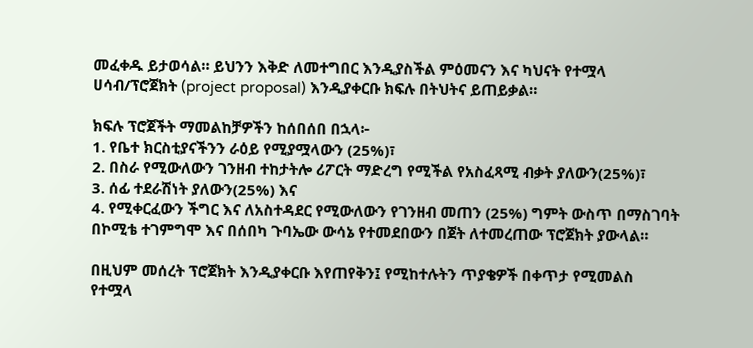መፈቀዱ ይታወሳል። ይህንን እቅድ ለመተግበር እንዲያስችል ምዕመናን እና ካህናት የተሟላ ሀሳብ/ፕሮጀክት (project proposal) እንዲያቀርቡ ክፍሉ በትህትና ይጠይቃል።

ክፍሉ ፕሮጀችት ማመልከቻዎችን ከሰበሰበ በኋላ፦
1. የቤተ ክርስቲያናችንን ራዕይ የሚያሟላውን (25%)፣
2. በስራ የሚውለውን ገንዘብ ተከታትሎ ሪፖርት ማድረግ የሚችል የአስፈጻሚ ብቃት ያለውን(25%)፣
3. ሰፊ ተደራሽነት ያለውን(25%) እና
4. የሚቀርፈውን ችግር እና ለአስተዳደር የሚውለውን የገንዘብ መጠን (25%) ግምት ውስጥ በማስገባት በኮሚቴ ተገምግሞ እና በሰበካ ጉባኤው ውሳኔ የተመደበውን በጀት ለተመረጠው ፕሮጀክት ያውላል።

በዚህም መሰረት ፕሮጀክት እንዲያቀርቡ እየጠየቅን፤ የሚከተሉትን ጥያቄዎች በቀጥታ የሚመልስ የተሟላ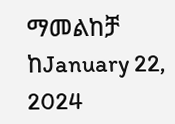ማመልከቻ ከJanuary 22, 2024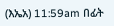(እኤአ) 11:59am በፊት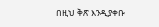በዚህ ቅጽ እንዲያቀቡ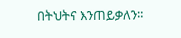በትህትና እንጠይቃለን።